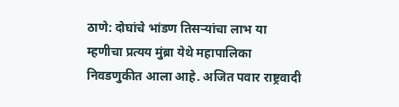ठाणे: दोघांचे भांडण तिसऱ्यांचा लाभ या म्हणीचा प्रत्यय मुंब्रा येथे महापालिका निवडणुकीत आला आहे. अजित पवार राष्ट्रवादी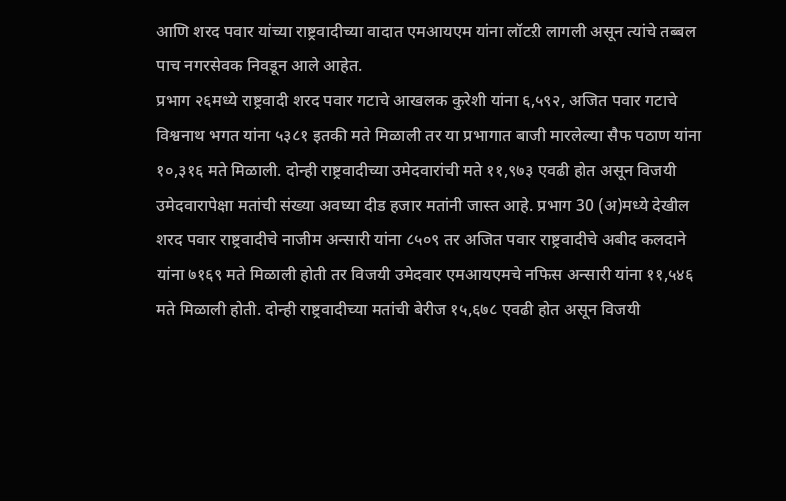आणि शरद पवार यांच्या राष्ट्रवादीच्या वादात एमआयएम यांना लॉटऱी लागली असून त्यांचे तब्बल पाच नगरसेवक निवडून आले आहेत.
प्रभाग २६मध्ये राष्ट्रवादी शरद पवार गटाचे आखलक कुरेशी यांना ६,५९२, अजित पवार गटाचे विश्वनाथ भगत यांना ५३८१ इतकी मते मिळाली तर या प्रभागात बाजी मारलेल्या सैफ पठाण यांना १०,३१६ मते मिळाली. दोन्ही राष्ट्रवादीच्या उमेदवारांची मते ११,९७३ एवढी होत असून विजयी उमेदवारापेक्षा मतांची संख्या अवघ्या दीड हजार मतांनी जास्त आहे. प्रभाग 30 (अ)मध्ये देखील शरद पवार राष्ट्रवादीचे नाजीम अन्सारी यांना ८५०९ तर अजित पवार राष्ट्रवादीचे अबीद कलदाने यांना ७१६९ मते मिळाली होती तर विजयी उमेदवार एमआयएमचे नफिस अन्सारी यांना ११,५४६ मते मिळाली होती. दोन्ही राष्ट्रवादीच्या मतांची बेरीज १५,६७८ एवढी होत असून विजयी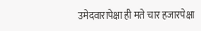उमेदवारापेक्षा ही मते चार हजारपेक्षा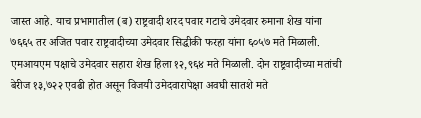जास्त आहे. याच प्रभागातील (ब) राष्ट्रवादी शरद पवार गटाचे उमेदवार रुमाना शेख यांना ७६६५ तर अजित पवार राष्ट्रवादीच्या उमेदवार सिद्धीकी फरहा यांना ६०५७ मते मिळाली. एमआयएम पक्षाचे उमेदवार सहारा शेख हिला १२,९६४ मते मिळाली. दोन राष्ट्रवादीच्या मतांची बेरीज १३,७२२ एवढी होत असून विजयी उमेदवारापेक्षा अवघी सातशे मते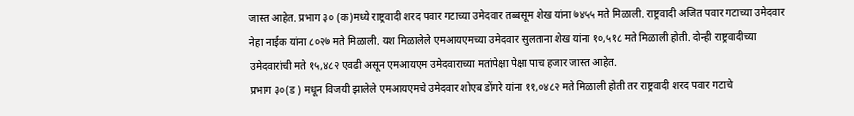जास्त आहेत. प्रभाग ३० (क)मध्ये राष्ट्रवादी शरद पवार गटाच्या उमेदवार तब्बसूम शेख यांना ७४५५ मते मिळाली. राष्ट्रवादी अजित पवार गटाच्या उमेदवार नेहा नाईक यांना ८०२७ मते मिळाली. यश मिळालेले एमआयएमच्या उमेदवार सुलताना शेख यांना १०,५१८ मते मिळाली होती. दोन्ही राष्ट्रवादीच्या उमेदवारांची मते १५,४८२ एवढी असून एमआयएम उमेदवाराच्या मतांपेक्षा पेक्षा पाच हजार जास्त आहेत.
प्रभाग ३०(ड ) मधून विजयी झालेले एमआयएमचे उमेदवार शोएब डोंगरे यांना ११,०४८२ मते मिळाली होती तर राष्ट्रवादी शरद पवार गटाचे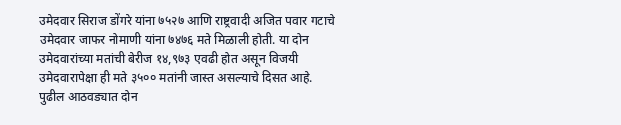उमेदवार सिराज डोंगरे यांना ७५२७ आणि राष्ट्रवादी अजित पवार गटाचे उमेदवार जाफर नोमाणी यांना ७४७६ मते मिळाली होती. या दोन उमेदवारांच्या मतांची बेरीज १४,९७३ एवढी होत असून विजयी उमेदवारापेक्षा ही मते ३५०० मतांनी जास्त असल्याचे दिसत आहे.
पुढील आठवड्यात दोन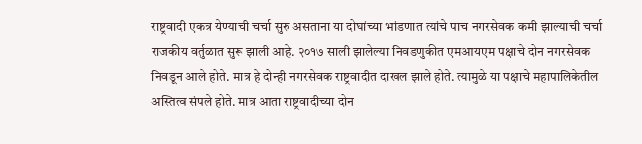राष्ट्रवादी एकत्र येण्याची चर्चा सुरु असताना या दोघांच्या भांडणात त्यांचे पाच नगरसेवक कमी झाल्याची चर्चा राजकीय वर्तुळात सुरू झाली आहे. २०१७ साली झालेल्या निवडणुकीत एमआयएम पक्षाचे दोन नगरसेवक निवडून आले होते. मात्र हे दोन्ही नगरसेवक राष्ट्रवादीत दाखल झाले होते. त्यामुळे या पक्षाचे महापालिकेतील अस्तित्व संपले होते. मात्र आता राष्ट्रवादीच्या दोन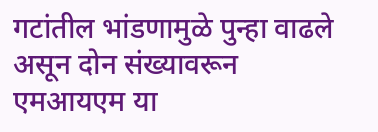गटांतील भांडणामुळे पुन्हा वाढले असून दोन संख्यावरून एमआयएम या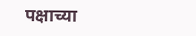पक्षाच्या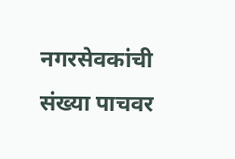नगरसेवकांची संख्या पाचवर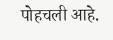पोहचली आहे.